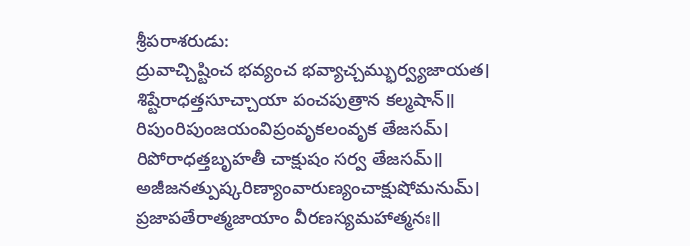శ్రీపరాశరుడు:
ద్రువాచ్చిష్టించ భవ్యంచ భవ్యాచ్చమ్భుర్వ్యజాయత।
శిష్టేరాధత్తసూచ్చాయా పంచపుత్రాన కల్మషాన్॥
రిపుంరిపుంజయంవిప్రంవృకలంవృక తేజసమ్।
రిపోరాధత్తబృహతీ చాక్షుషం సర్వ తేజసమ్॥
అజీజనత్పుష్కరిణ్యాంవారుణ్యంచాక్షుషోమనుమ్।
ప్రజాపతేరాత్మజాయాం వీరణస్యమహాత్మనః॥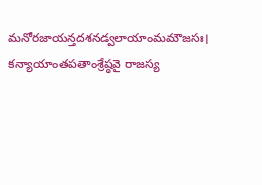మనోరజాయన్తదశనడ్వలాయాంమమౌజసః।
కన్యాయాంతపతాంశ్రేష్ఠవై రాజస్య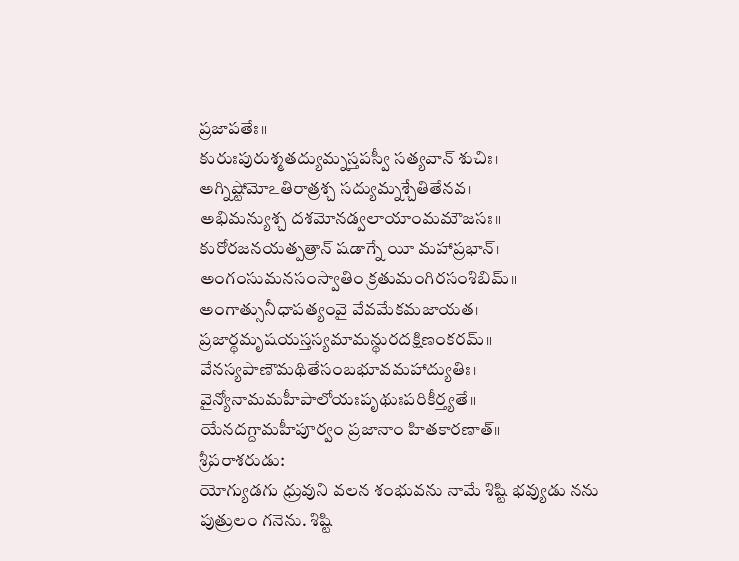ప్రజాపతేః॥
కురుఃపురుశ్మతద్యుమ్నస్తపస్వీ సత్యవాన్ శుచిః।
అగ్నిష్టోమోఽతిరాత్రశ్చ సద్యుమ్నశ్చేతితేనవ।
అభిమన్యుశ్చ దశమోనడ్వలాయాంమమౌజసః॥
కురోరజనయత్పత్రాన్ షడాగ్నే యీ మహాప్రభాన్।
అంగంసుమనసంస్వాతిం క్రతుమంగిరసంశిబిమ్॥
అంగాత్సునీధాపత్యంవై వేవమేకమజాయత।
ప్రజార్థమృషయస్తస్యమామన్థురదక్షిణంకరమ్॥
వేనస్యపాణౌమథితేసంబభూవమహాద్యుతిః।
వైన్యోనామమహీపాలోయఃపృథుఃపరికీర్త్యతే॥
యేనదగ్దామహీపూర్వం ప్రజానాం హితకారణాత్॥
శ్రీపరాశరుడు:
యోగ్యుడగు ధ్రువుని వలన శంభువను నామే శిష్టి భవ్యుడు నను పుత్రులం గనెను. శిష్టి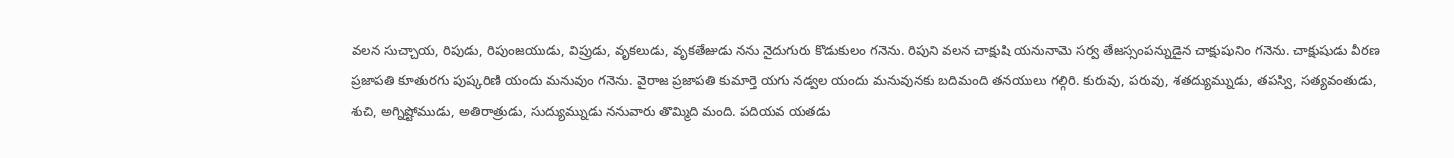వలన సుచ్చాయ, రిపుడు, రిపుంజయుడు, విప్రుడు, వృకలుడు, వృకతేజుడు నను నైదుగురు కొడుకులం గనెను. రిపుని వలన చాక్షుషి యనునామె సర్వ తేజస్సంపన్నుడైన చాక్షుషునిం గనెను. చాక్షుషుడు వీరణ ప్రజాపతి కూతురగు పుష్కరిణి యందు మనువుం గనెను. వైరాజ ప్రజాపతి కుమార్తె యగు నడ్వల యందు మనువునకు బదిమంది తనయులు గల్గిరి. కురువు, పరువు, శతద్యుమ్నుడు, తపస్వి, సత్యవంతుడు, శుచి, అగ్నిష్టోముడు, అతిరాత్రుడు, సుద్యుమ్నుడు ననువారు తొమ్మిది మంది. పదియవ యతడు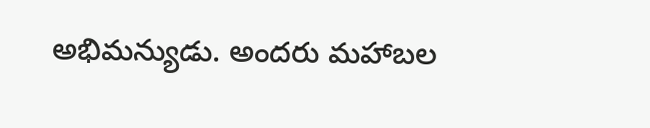అభిమన్యుడు. అందరు మహాబల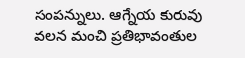సంపన్నులు. ఆగ్నేయ కురువు వలన మంచి ప్రతిభావంతుల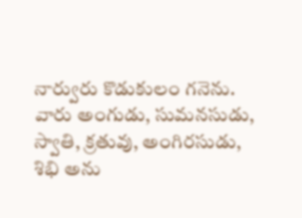నార్వురు కొడుకులం గనెను. వారు అంగుడు, సుమనసుడు, స్వాతి, క్రతువు, అంగిరసుడు, శిభి అను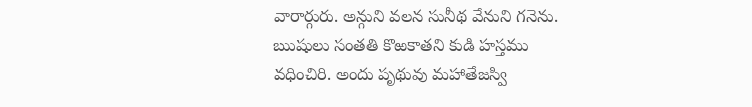వారార్గురు. అన్గుని వలన సునీథ వేనుని గనెను. ఋషులు సంతతి కొఱకాతని కుడి హస్తము వధించిరి. అందు పృథువు మహాతేజస్వి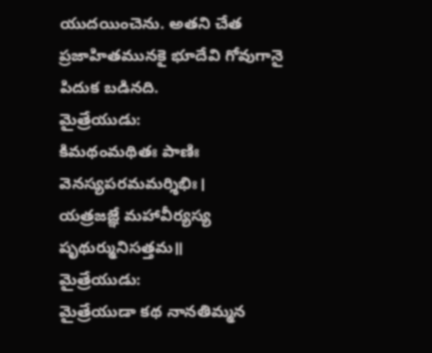యుదయించెను. అతని చేత ప్రజాహితమునకై భూదేవి గోవుగానై పిదుక బడినది.
మైత్రేయుడు:
కిమథంమథితః పాణిః వెనస్యపరమమర్శిభిః।
యత్రజజ్ఞే మహావీర్యస్య పృథుర్మునిసత్తమ॥
మైత్రేయుడు:
మైత్రేయుడా కథ నానతిమ్మన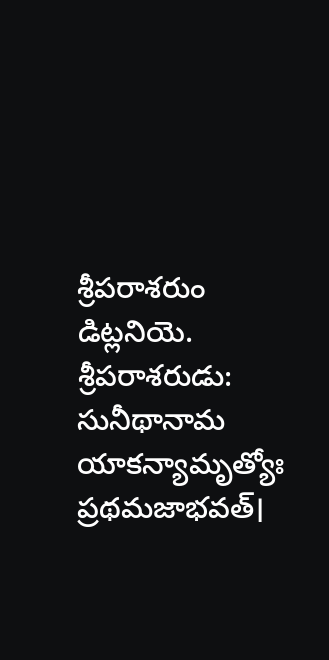శ్రీపరాశరుం డిట్లనియె.
శ్రీపరాశరుడు:
సునీథానామ యాకన్యామృత్యోః ప్రథమజాభవత్।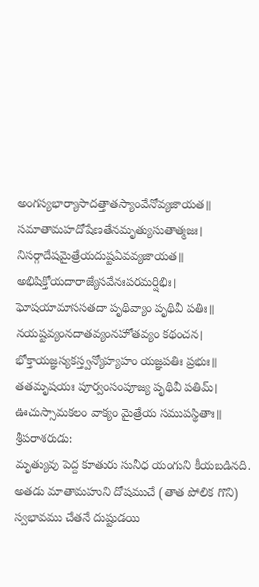అంగస్యభార్యాసాదత్తాతస్యాంవేనోవ్యజాయత॥
సమాతామహదోషేణతేనమృత్యుసుతాత్మజః।
నిసర్గాదేషమైత్రేయదుష్టఏవవ్యజాయత॥
అభిషిక్తోయదారాజ్యేసవేనఃపరమర్షిభిః।
ఘోషయామాససతదా పృథివ్యాం పృథివీ పతిః॥
నయష్టవ్యంనదాతవ్యంనహోతవ్యం కథంచన।
భోక్తాయజ్ఞస్యకస్త్వన్యోహ్యహం యజ్ఞపతిః ప్రభుః॥
తతమృషయః పూర్వంసంపూజ్య పృథివీ పతిమ్।
ఊచుస్సామకలం వాక్యం మైత్రేయ సముపస్థితాః॥
శ్రీపరాశరుడు:
మృత్యువు పెద్ద కూతురు సునీధ యంగుని కీయబడినది. అతడు మాతామహుని దోషముచే (తాత పోలిక గొని) స్వభావము చేతనే దుష్టుడయి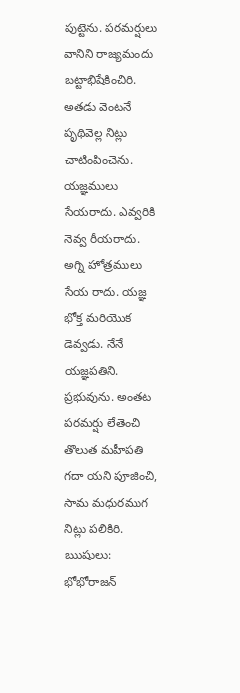పుట్టెను. పరమర్షులు వానిని రాజ్యమందు బట్టాభిషేకించిరి. అతడు వెంటనే పృథివెల్ల నిట్లు చాటింపించెను. యజ్ఞములు సేయరాదు. ఎవ్వరికి నెవ్వ రీయరాదు. అగ్ని హోత్రములు సేయ రాదు. యజ్ఞ భోక్త మరియొక డెవ్వడు. నేనే యజ్ఞపతిని. ప్రభువును. అంతట పరమర్షు లేతెంచి తొలుత మహీపతి గదా యని పూజించి, సామ మధురముగ నిట్లు పలికిరి.
ఋషులు:
భోభోరాజన్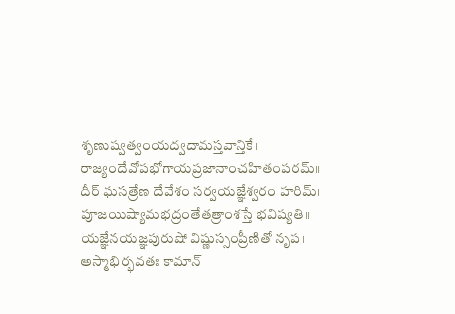శృణుష్వత్వంయద్వదామస్తవాన్తికే।
రాజ్యందేవోపభోగాయప్రజానాంచహితంపరమ్॥
దీర్ ఘసత్రేణ దేవేశం సర్వయజ్ఞేశ్వరం హరిమ్।
పూజయిష్యామభద్రంతేతత్రాంశస్తే భవిష్యతి॥
యజ్ఞేనయజ్ఞపురుషో విష్ణుస్సంప్రీణితో నృప।
అస్మాభిర్భవతః కామాన్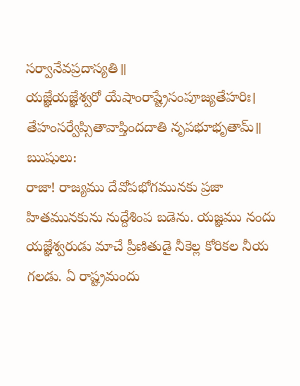సర్వానేవప్రదాస్యతి॥
యజ్ఞేయజ్ఞేశ్వరో యేషాంరాష్ట్రేసంపూజ్యతేహరిః।
తేహంసర్వేప్సితావాప్తిందదాతి నృపభూభృతామ్॥
ఋషులు:
రాజా! రాజ్యము దేవోపభోగమునకు ప్రజా హితమునకును నుద్దేశింప బడెను. యజ్ఞము నందు యజ్ఞేశ్వరుడు మాచే ప్రీణితుడై నీకెల్ల కోరికల నీయ గలడు. ఏ రాష్ట్రమందు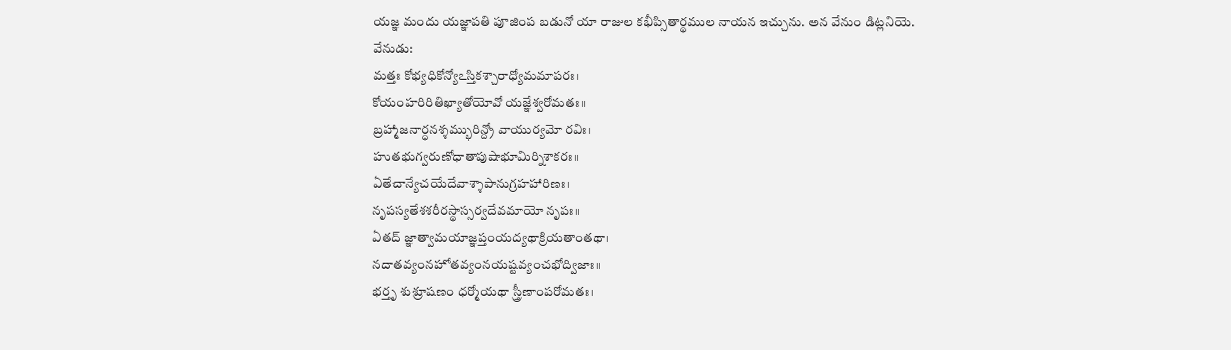యజ్ఞ మందు యజ్ఞాపతి పూజింప బడునో యా రాజుల కభీప్సితార్థముల నాయన ఇచ్చును. అన వేనుం డిట్లనియె.
వేనుడు:
మత్తః కోభ్యధికోన్యోఽస్తికశ్చారాధ్యోమమాపరః।
కోయంహరిరితిఖ్యాతోయోవో యజ్ఞేశ్వరోమతః॥
బ్రహ్మాజనార్ధనశ్శమ్భురిన్ద్రో వాయుర్యమో రవిః।
హుతభుగ్వరుణోధాతాపుషాభూమిర్నిశాకరః॥
ఏతేచాన్యేచయేదేవాశ్శాపానుగ్రహహారిణః।
నృపస్యతేశశరీరస్థాస్సర్వదేవమాయో నృపః॥
ఏతద్ జ్ఞాత్వామయాజ్ఞప్తంయద్యథాక్రియతాంతథా।
నదాతవ్యంనహోతవ్యంనయష్టవ్యంచభోద్విజాః॥
భర్తృ శుశ్రూషణం ధర్మోయథా స్త్రీణాంపరోమతః।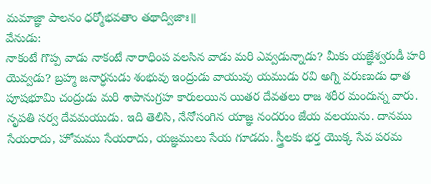మమాజ్ఞా పాలనం ధర్మోభవతాం తథాద్విజాః॥
వేనుడు:
నాకంటే గొప్ప వాడు నాకంటే నారాధింప వలసిన వాడు మరి ఎవ్వడున్నాడు? మీకు యజ్ఞేశ్వరుడీ హరి యెవ్వడు? బ్రహ్మ జనార్ధనుడు శంభువు ఇంద్రుడు వాయువు యముడు రవి అగ్ని వరుణుడు ధాత పూషభూమి చంద్రుడు మరి శాపానుగ్రహ కారులయిన యితర దేవతలు రాజ శరీర మందున్న వారు. నృపతి సర్వ దేవమయుడు. ఇది తెలిసి, నేనోసంగిన యాజ్ఞ నందరుం జేయ వలయును. దానము సేయరాదు, హోమము సేయరాదు, యజ్ఞములు సేయ గూడదు. స్త్రీలకు భర్త యొక్క సేవ పరమ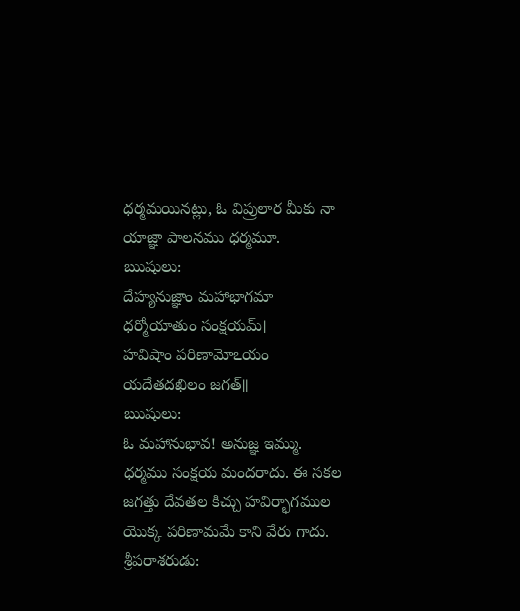ధర్మమయినట్లు, ఓ విప్రులార మీకు నా యాజ్ఞా పాలనము ధర్మమూ.
ఋషులు:
దేహ్యనుజ్ఞాం మహాభాగమా ధర్మోయాతుం సంక్షయమ్।
హవిషాం పరిణామోఽయం యదేతదఖిలం జగత్॥
ఋషులు:
ఓ మహానుభావ! అనుజ్ఞ ఇమ్ము. ధర్మము సంక్షయ మందరాదు. ఈ సకల జగత్తు దేవతల కిచ్చు హవిర్భాగముల యొక్క పరిణామమే కాని వేరు గాదు.
శ్రీపరాశరుడు: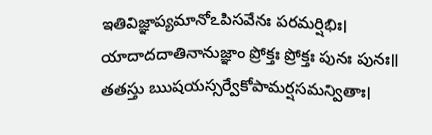ఇతివిజ్ఞాప్యమానోఽపిసవేనః పరమర్షిభిః।
యాదాదదాతినానుజ్ఞాం ప్రోక్తః ప్రోక్తః పునః పునః॥
తతస్తు ఋషయస్సర్వేకోపామర్షసమన్వితాః।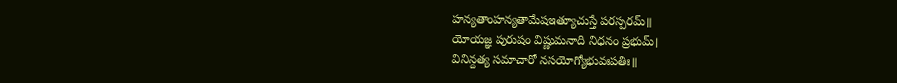హన్యతాంహన్యతామేషఇత్యూచుస్తే పరస్పరమ్॥
యోయజ్ఞ పురుషం విష్ణుమనాది నిధనం ప్రభుమ్।
వినిన్దత్య సమాచారో నసయోగ్యోభువఃపతిః॥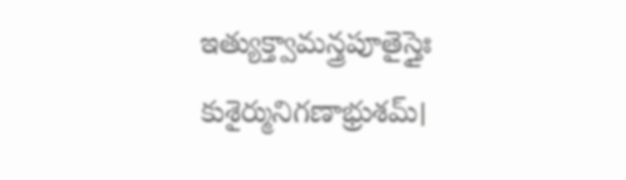ఇత్యుక్త్వామన్త్రపూతైస్తైః కుశైర్మునిగణాభ్రుశమ్।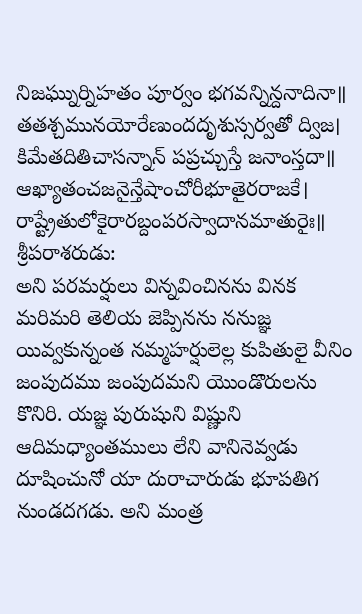నిజఘ్నుర్నిహతం పూర్వం భగవన్నిన్దనాదినా॥
తతశ్చమునయోరేణుందదృశుస్సర్వతో ద్విజ।
కిమేతదితిచాసన్నాన్ పప్రచ్చుస్తే జనాంస్తదా॥
ఆఖ్యాతంచజనైన్తేషాంచోరీభూతైరరాజకే।
రాష్ట్రేతులోకైరారబ్దంపరస్వాదానమాతురైః॥
శ్రీపరాశరుడు:
అని పరమర్షులు విన్నవించినను వినక మరిమరి తెలియ జెప్పినను ననుజ్ఞ యివ్వకున్నంత నమ్మహర్షులెల్ల కుపితులై వీనిం జంపుదము జంపుదమని యొండొరులను కొనిరి. యజ్ఞ పురుషుని విష్ణుని ఆదిమధ్యాంతములు లేని వానినెవ్వడు దూషించునో యా దురాచారుడు భూపతిగ నుండదగడు. అని మంత్ర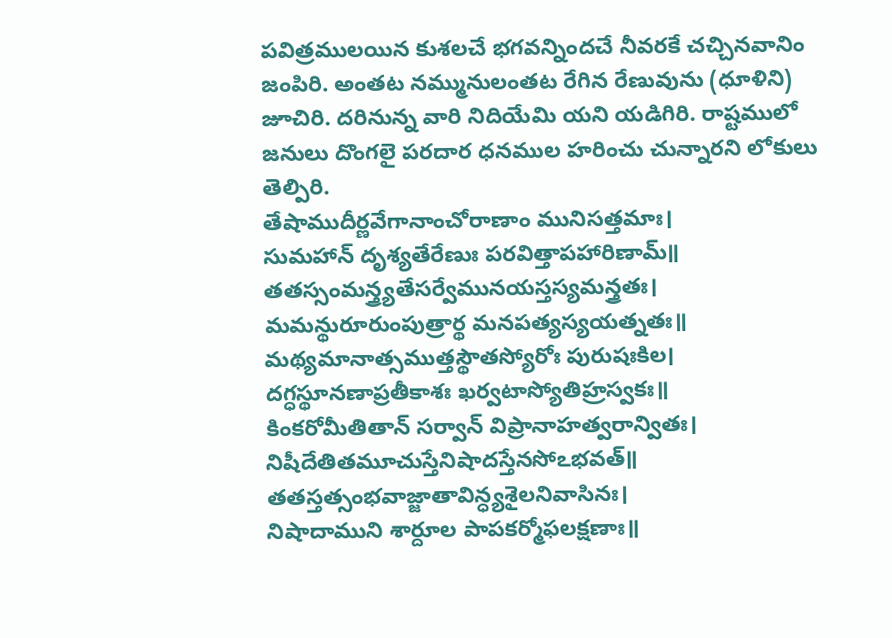పవిత్రములయిన కుశలచే భగవన్నిందచే నీవరకే చచ్చినవానిం జంపిరి. అంతట నమ్మునులంతట రేగిన రేణువును (ధూళిని) జూచిరి. దరినున్న వారి నిదియేమి యని యడిగిరి. రాష్టములో జనులు దొంగలై పరదార ధనముల హరించు చున్నారని లోకులు తెల్పిరి.
తేషాముదీర్ణవేగానాంచోరాణాం మునిసత్తమాః।
సుమహాన్ దృశ్యతేరేణుః పరవిత్తాపహారిణామ్॥
తతస్సంమన్త్ర్యతేసర్వేమునయస్తస్యమన్త్రతః।
మమన్థురూరుంపుత్రార్థ మనపత్యస్యయత్నతః॥
మథ్యమానాత్సముత్తస్థౌతస్యోరోః పురుషఃకిల।
దగ్ధస్థూనణాప్రతీకాశః ఖర్వటాస్యోతిహ్రస్వకః॥
కింకరోమీతితాన్ సర్వాన్ విప్రానాహత్వరాన్వితః।
నిషీదేతితమూచుస్తేనిషాదస్తేనసోఽభవత్॥
తతస్తత్సంభవాజ్జాతావిన్ధ్యశైలనివాసినః।
నిషాదాముని శార్దూల పాపకర్మోఫలక్షణాః॥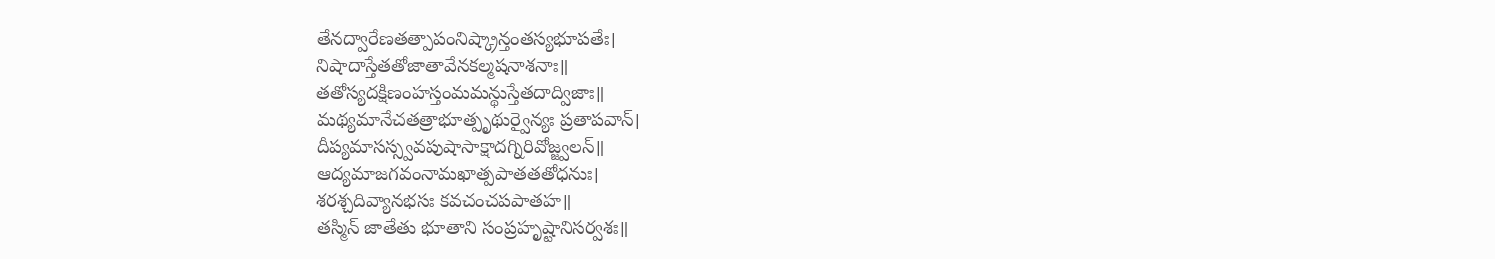తేనద్వారేణతత్పాపంనిష్క్రాన్తంతస్యభూపతేః।
నిషాదాస్తేతతోజాతావేనకల్మషనాశనాః॥
తతోస్యదక్షిణంహస్తంమమన్థుస్తేతదాద్విజాః॥
మథ్యమానేచతత్రాభూత్పృథుర్వైన్యః ప్రతాపవాన్।
దీప్యమాసస్స్వవపుషాసాక్షాదగ్నిరివోజ్జ్వలన్॥
ఆద్యమాజగవంనామఖాత్పపాతతతోధనుః।
శరశ్చదివ్యానభసః కవచంచపపాతహ॥
తస్మిన్ జాతేతు భూతాని సంప్రహృష్టానిసర్వశః॥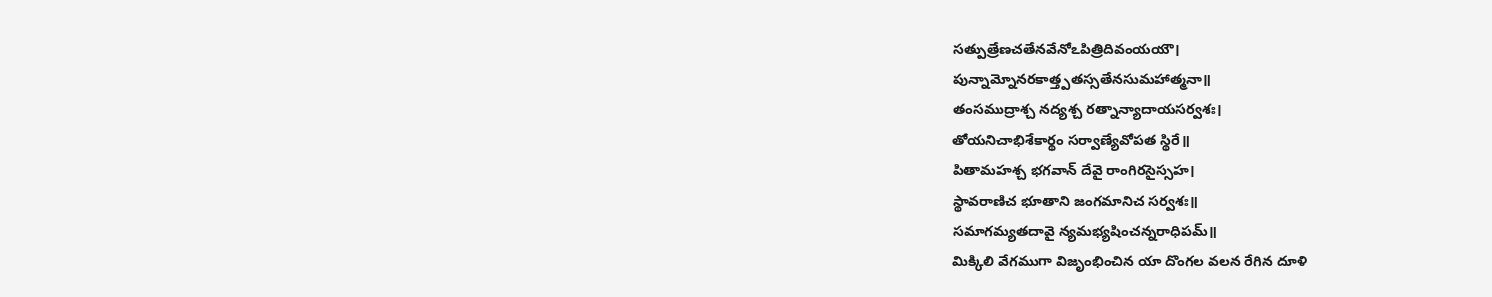సత్పుత్రేణచతేనవేనోఽపిత్రిదివంయయౌ।
పున్నామ్నోనరకాత్త్పతస్సతేనసుమహాత్మనా॥
తంసముద్రాశ్చ నద్యశ్చ రత్నాన్యాదాయసర్వశః।
తోయనిచాభిశేకార్థం సర్వాణ్యేవోపత స్థిరే॥
పితామహశ్చ భగవాన్ దేవై రాంగిరసైస్సహ।
స్థావరాణిచ భూతాని జంగమానిచ సర్వశః॥
సమాగమ్యతదావై న్యమభ్యషించన్నరాధిపమ్॥
మిక్కిలి వేగముగా విజృంభించిన యా దొంగల వలన రేగిన దూళి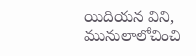యిదియన విని, మునులాలోచించి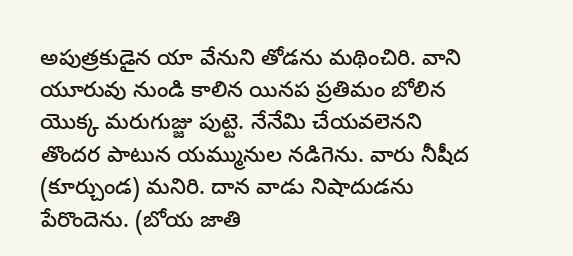అపుత్రకుడైన యా వేనుని తోడను మథించిరి. వాని యూరువు నుండి కాలిన యినప ప్రతిమం బోలిన యొక్క మరుగుజ్జు పుట్టె. నేనేమి చేయవలెనని తొందర పాటున యమ్మునుల నడిగెను. వారు నీషీద (కూర్చుండ) మనిరి. దాన వాడు నిషాదుడను పేరొందెను. (బోయ జాతి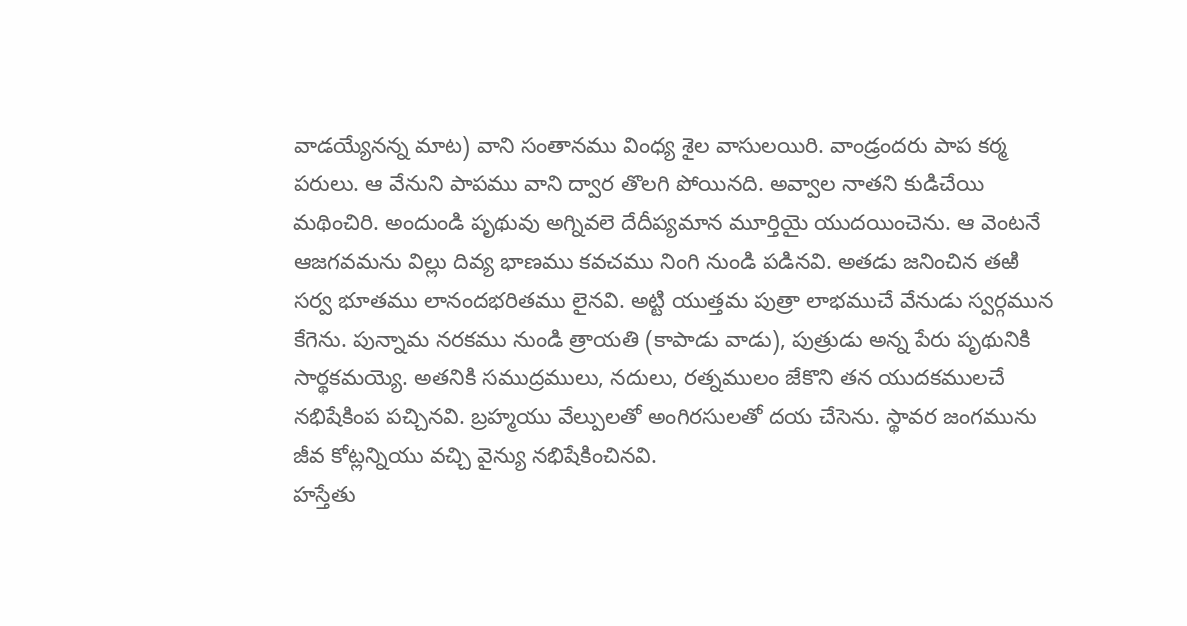వాడయ్యేనన్న మాట) వాని సంతానము వింధ్య శైల వాసులయిరి. వాండ్రందరు పాప కర్మ పరులు. ఆ వేనుని పాపము వాని ద్వార తొలగి పోయినది. అవ్వాల నాతని కుడిచేయి మథించిరి. అందుండి పృథువు అగ్నివలె దేదీప్యమాన మూర్తియై యుదయించెను. ఆ వెంటనే ఆజగవమను విల్లు దివ్య భాణము కవచము నింగి నుండి పడినవి. అతడు జనించిన తఱి సర్వ భూతము లానందభరితము లైనవి. అట్టి యుత్తమ పుత్రా లాభముచే వేనుడు స్వర్గమున కేగెను. పున్నామ నరకము నుండి త్రాయతి (కాపాడు వాడు), పుత్రుడు అన్న పేరు పృథునికి సార్థకమయ్యె. అతనికి సముద్రములు, నదులు, రత్నములం జేకొని తన యుదకములచే నభిషేకింప పచ్చినవి. బ్రహ్మయు వేల్పులతో అంగిరసులతో దయ చేసెను. స్థావర జంగమును జీవ కోట్లన్నియు వచ్చి వైన్యు నభిషేకించినవి.
హస్తేతు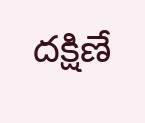దక్షిణే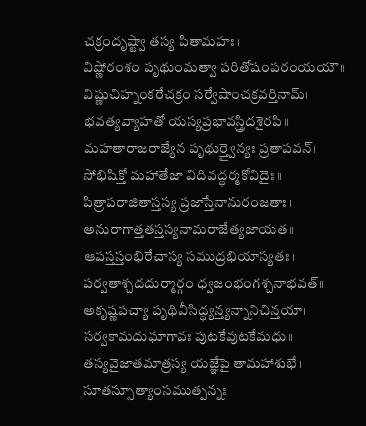చక్రందృష్ట్వా తస్య పితామహః।
విష్ణోరంశం పృథుంమత్వా పరితోషంపరంయయౌ॥
విష్ణుచిహ్నంకరేచక్రం సర్వేషాంచక్రవర్తినామ్।
భవత్యవ్యాహతో యస్యప్రభావస్త్రిదశైరపి॥
మహతారాజరాజ్యేన పృథుర్త్వైన్యః ప్రతాపవన్।
సోభిషిక్తో మహాతేజా విదివద్ధర్మకోవిదైః॥
పిత్రాపరాజితాస్తస్య ప్రజాస్తేనానురంజతాః।
అనురాగాత్తతస్తస్యనామరాజేత్యజాయత॥
ఆపస్తస్తంభిరేచాస్య సముద్రభియాస్యతః।
పర్వతాశ్చదదుర్మార్గం ధ్వజంభంగశ్చనాభవత్॥
అకృష్ణపచ్యా పృథివీసిద్ధ్యన్త్యన్నానిచిన్తయా।
సర్వకామదుఘాగావః పుటకేవుటకేమధు॥
తస్యవైజాతమాత్రస్య యజ్ఞేపై తామహాశుభే।
సూతస్సూత్యాంసముత్పన్నః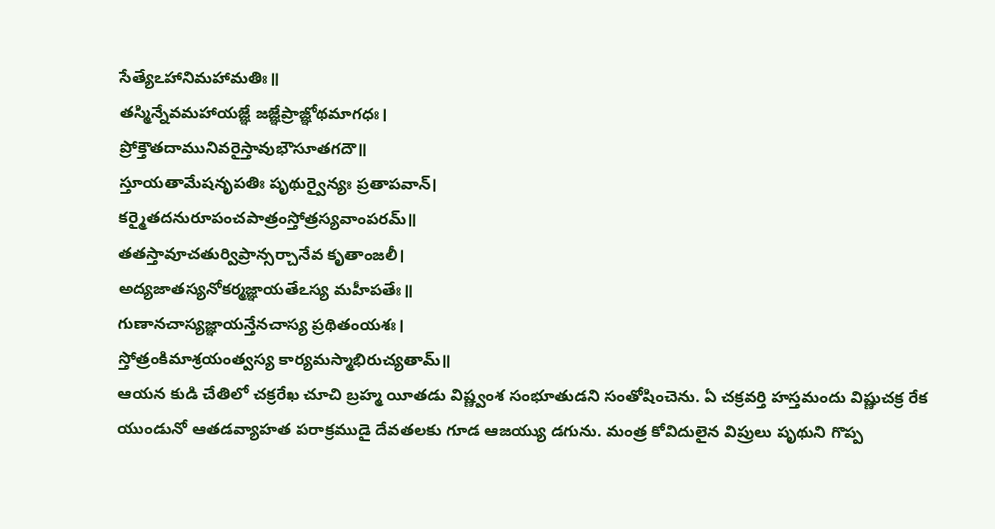సేత్యేఽహానిమహామతిః॥
తస్మిన్నేవమహాయజ్ఞే జజ్ఞేప్రాజ్ఞోథమాగధః।
ప్రోక్తౌతదామునివరైస్తావుభౌసూతగదౌ॥
స్తూయతామేషనృపతిః పృథుర్వైన్యః ప్రతాపవాన్।
కర్మైతదనురూపంచపాత్రంస్తోత్రస్యవాంపరమ్॥
తతస్తావూచతుర్విప్రాన్సర్చానేవ కృతాంజలీ।
అద్యజాతస్యనోకర్మజ్ఞాయతేఽస్య మహీపతేః॥
గుణానచాస్యజ్ఞాయన్తేనచాస్య ప్రథితంయశః।
స్తోత్రంకిమాశ్రయంత్వస్య కార్యమస్మాభిరుచ్యతామ్॥
ఆయన కుడి చేతిలో చక్రరేఖ చూచి బ్రహ్మ యీతడు విష్ణ్వంశ సంభూతుడని సంతోషించెను. ఏ చక్రవర్తి హస్తమందు విష్ణుచక్ర రేక యుండునో ఆతడవ్యాహత పరాక్రముడై దేవతలకు గూడ ఆజయ్యు డగును. మంత్ర కోవిదులైన విప్రులు పృథుని గొప్ప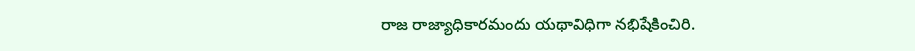రాజ రాజ్యాధికారమందు యథావిధిగా నభిషేకించిరి.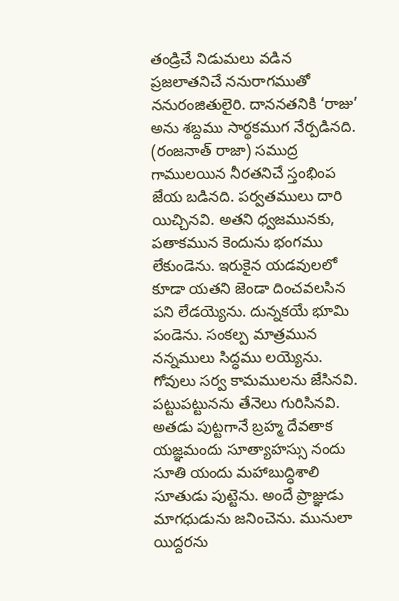తండ్రిచే నిడుమలు వడిన ప్రజలాతనిచే ననురాగముతో ననురంజితులైరి. దాననతనికి ‘రాజు’ అను శబ్దము సార్థకముగ నేర్పడినది. (రంజనాత్ రాజా) సముద్ర గాములయిన నీరతనిచే స్తంభింప జేయ బడినది. పర్వతములు దారి యిచ్చినవి. అతని ధ్వజమునకు, పతాకమున కెందును భంగము లేకుండెను. ఇరుకైన యడవులలో కూడా యతని జెండా దించవలసిన పని లేడయ్యెను. దున్నకయే భూమి పండెను. సంకల్ప మాత్రమున నన్నములు సిద్ధము లయ్యెను. గోవులు సర్వ కామములను జేసినవి. పట్టుపట్టునను తేనెలు గురిసినవి. అతడు పుట్టగానే బ్రహ్మ దేవతాక యజ్ఞమందు సూత్యాహస్సు నందు సూతి యందు మహాబుద్ధిశాలి సూతుడు పుట్టెను. అందే ప్రాజ్ఞుడు మాగధుడును జనించెను. మునులా యిద్దరను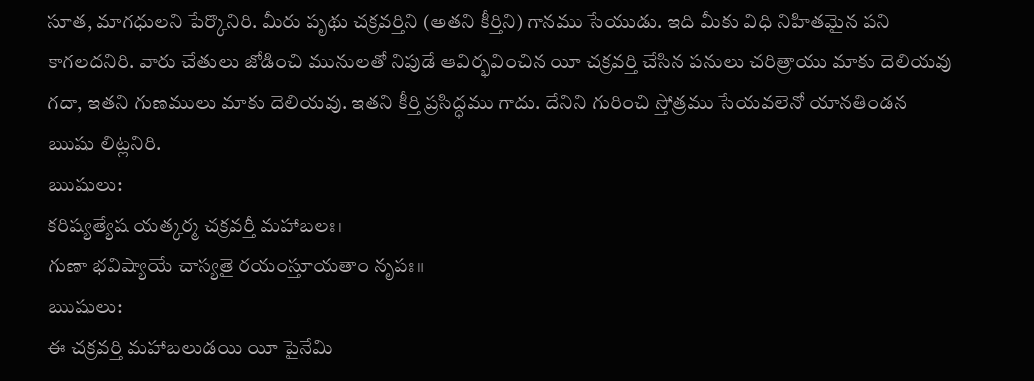సూత, మాగధులని పేర్కొనిరి. మీరు పృథు చక్రవర్తిని (అతని కీర్తిని) గానము సేయుడు. ఇది మీకు విధి నిహితమైన పని కాగలదనిరి. వారు చేతులు జోడించి మునులతో నిపుడే ఆవిర్భవించిన యీ చక్రవర్తి చేసిన పనులు చరిత్రాయు మాకు దెలియవు గదా, ఇతని గుణములు మాకు దెలియవు. ఇతని కీర్తి ప్రసిద్ధము గాదు. దేనిని గురించి స్తోత్రము సేయవలెనో యానతిండన ఋషు లిట్లనిరి.
ఋషులు:
కరిష్యత్యేష యత్కర్మ చక్రవర్తీ మహాబలః।
గుణా భవిష్యాయే చాస్యతై రయంస్తూయతాం నృపః॥
ఋషులు:
ఈ చక్రవర్తి మహాబలుడయి యీ పైనేమి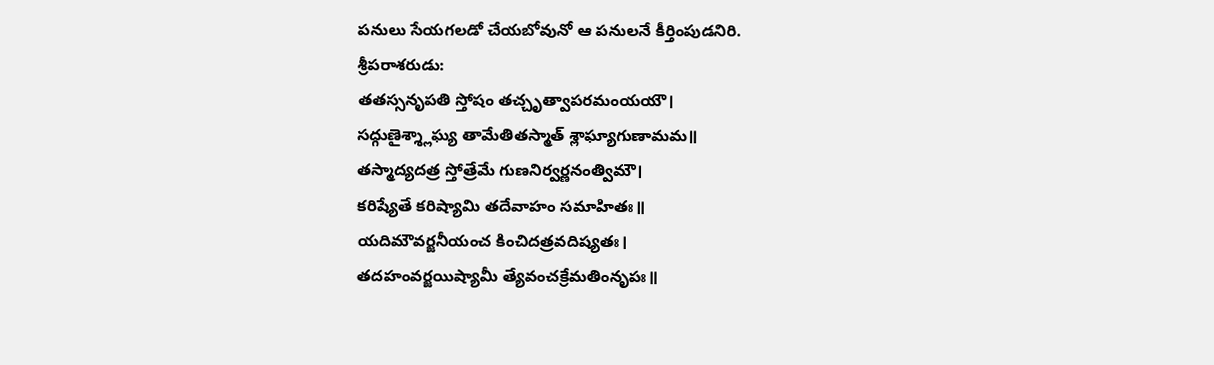పనులు సేయగలడో చేయబోవునో ఆ పనులనే కీర్తింపుడనిరి.
శ్రీపరాశరుడు:
తతస్సనృపతి స్తోషం తచ్చృత్వాపరమంయయౌ।
సద్గుణైశ్శ్లాఘ్య తామేతితస్మాత్ శ్లాఘ్యాగుణామమ॥
తస్మాద్యదత్ర స్తోత్రేమే గుణనిర్వర్ణనంత్విమౌ।
కరిష్యేతే కరిష్యామి తదేవాహం సమాహితః॥
యదిమౌవర్జనీయంచ కించిదత్రవదిష్యతః।
తదహంవర్జయిష్యామీ త్యేవంచక్రేమతింనృపః॥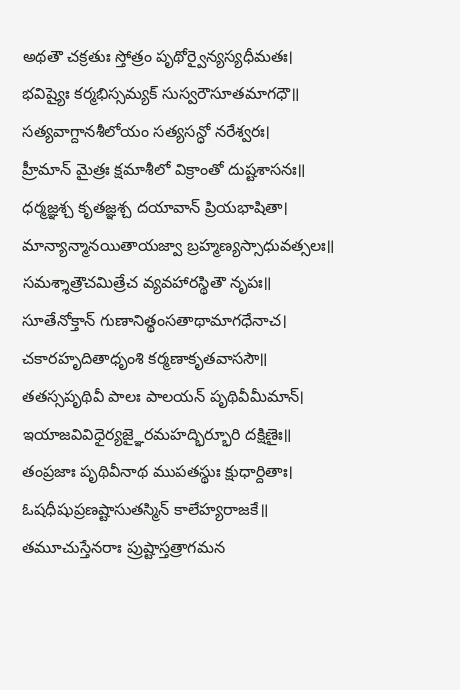అథతౌ చక్రతుః స్తోత్రం పృథోర్వైన్యస్యధీమతః।
భవిష్యైః కర్మభిస్సమ్యక్ సుస్వరౌసూతమాగధౌ॥
సత్యవాగ్దానశీలోయం సత్యసన్ధో నరేశ్వరః।
హ్రీమాన్ మైత్రః క్షమాశీలో విక్రాంతో దుష్టశాసనః॥
ధర్మజ్ఞశ్చ కృతజ్ఞశ్చ దయావాన్ ప్రియభాషితా।
మాన్యాన్మానయితాయజ్వా బ్రహ్మణ్యస్సాధువత్సలః॥
సమశ్శాత్రౌచమిత్రేచ వ్యవహారస్థితౌ నృపః॥
సూతేనోక్తాన్ గుణానిత్థంసతాథామాగధేనాచ।
చకారహృదితాధృంశి కర్మణాకృతవాససౌ॥
తతస్సపృథివీ పాలః పాలయన్ పృథివీమీమాన్।
ఇయాజవివిధైర్యజ్ఞైరమహద్భిర్భూరి దక్షిణైః॥
తంప్రజాః పృథివీనాథ ముపతస్థుః క్షుధార్దితాః।
ఓషధీషుప్రణష్టాసుతస్మిన్ కాలేహ్యరాజకే॥
తమూచుస్తేనరాః ప్రుష్టాస్తత్రాగమన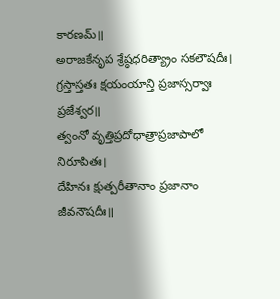కారణమ్॥
అరాజకేనృప శ్రేష్ఠధరిత్య్రాం సకలౌషదీః।
గ్రస్తాస్తతః క్షయంయాన్తి ప్రజాస్సర్వాః ప్రజేశ్వర॥
త్వంనో వృత్తిప్రదోధాత్రాప్రజాపాలో నిరూపితః।
దేహినః క్షుత్పరీతానాం ప్రజానాం జీవనౌషదీః॥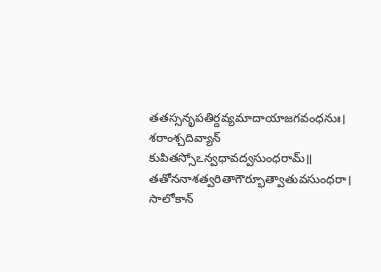తతస్సనృపతిర్దవ్యమాదాయాజగవంధనుః।
శరాంశ్చదివ్యాన్ కుపితస్సోఽన్వధావద్వసుంధరామ్॥
తతోననాశత్వరితాగౌర్భూత్వాతువసుంధరా।
సాలోకాన్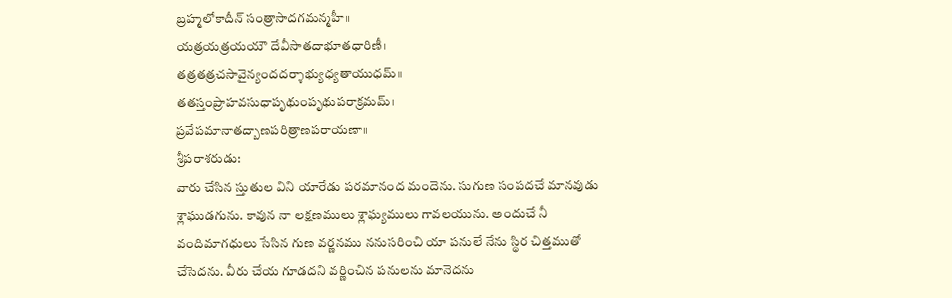బ్రహ్మలోకాదీన్ సంత్రాసాదగమన్మహీ॥
యత్రయత్రయయౌ దేవీసాతదాభూతధారిణీ।
తత్రతత్రచసావైన్యందదర్శాభ్యుధ్యతాయుధమ్॥
తతస్తంప్రాహవసుధాపృథుంపృథుపరాక్రమమ్।
ప్రవేపమానాతద్బాణపరిత్రాణపరాయణా॥
శ్రీపరాశరుడు:
వారు చేసిన స్తుతుల విని యారేడు పరమానంద మందెను. సుగుణ సంపదచే మానవుడు శ్లాఘుడగును. కావున నా లక్షణములు శ్లాఘ్యములు గావలయును. అందుచే నీ వందిమాగధులు సేసిన గుణ వర్ణనము ననుసరించి యా పనులే నేను స్థిర చిత్తముతో చేసెదను. వీరు చేయ గూడదని వర్ణించిన పనులను మానెదను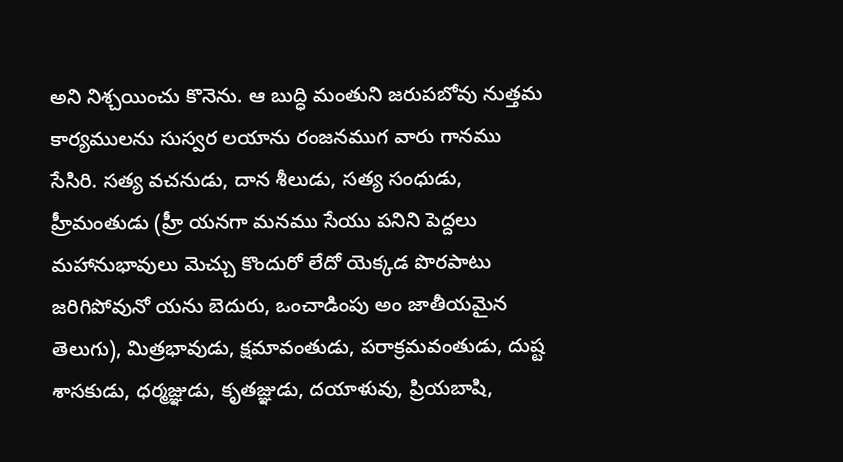అని నిశ్చయించు కొనెను. ఆ బుద్ధి మంతుని జరుపబోవు నుత్తమ కార్యములను సుస్వర లయాను రంజనముగ వారు గానము సేసిరి. సత్య వచనుడు, దాన శీలుడు, సత్య సంధుడు, హ్రీమంతుడు (హ్రీ యనగా మనము సేయు పనిని పెద్దలు మహానుభావులు మెచ్చు కొందురో లేదో యెక్కడ పొరపాటు జరిగిపోవునో యను బెదురు, ఒంచాడింపు అం జాతీయమైన తెలుగు), మిత్రభావుడు, క్షమావంతుడు, పరాక్రమవంతుడు, దుష్ట శాసకుడు, ధర్మజ్ఞుడు, కృతజ్ఞుడు, దయాళువు, ప్రియబాషి,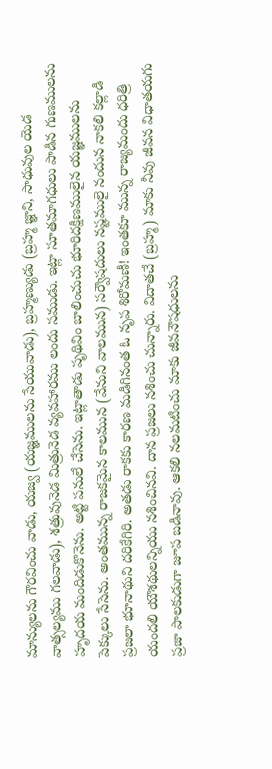మాన్యులను గౌరవించు వాడు, యజ్వ (యజ్ఞములను సేయువాడు), బ్రహ్మణ్యుడు (బ్రహ్మ జ్ఞాని, సాధువుల యెడ వాత్సల్యము గలవాడు), శత్రువునెడ మిత్రునెడ వ్యవహారము లందు సముడు. ఇట్లా సూతమాగధులు పాడిన గుణములను హృదయ మందిడుకొనెను. అట్టి పనులే చేసెను. ఇట్లాతాడు పృథివిం బాలించుచు భూరిదక్షిణములైన యజ్ఞములను పెక్కులు సేసెను. అంతమున్న రాజకమైన కాలమున (వేనుని వాలమున) సర్వౌషదులు నష్టములై నందున నాకలి కల్లాడి ప్రజలా భూనాథుని దరికేగిరి. అతడు రాకకు కారణ మడిగినంత ఓ నృప శిరోమణీ! ఇంతకూ మున్న రాజ్యమందు ధరిత్రి యందలి యౌశథులన్నియు నశించినవి. దాన ప్రజలు నశించు చున్నారు. విదాతచే (బ్రహ్మ) మాకు నీవు జీవన విధాతయగు ప్రజా పాలకుడుగా జూప బడినావు. ఆకలి నలమటించు మాకు జీవనౌషధులను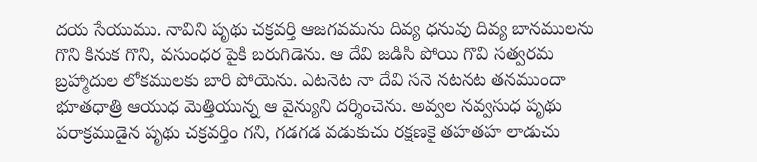దయ సేయుము. నావిని పృథు చక్రవర్తి ఆజగవమను దివ్య ధనువు దివ్య బానములను గొని కినుక గొని, వసుంధర పైకి బరుగిడెను. ఆ దేవి జడిసి పోయి గొవి సత్వరమ బ్రహ్మాదుల లోకములకు బారి పోయెను. ఎటనెట నా దేవి సనె నటనట తనముందా భూతధాత్రి ఆయుధ మెత్తియున్న ఆ వైన్యుని దర్శించెను. అవ్వల నవ్వసుధ పృథు పరాక్రముడైన పృథు చక్రవర్తిం గని, గడగడ వడుకుచు రక్షణకై తహతహ లాడుచు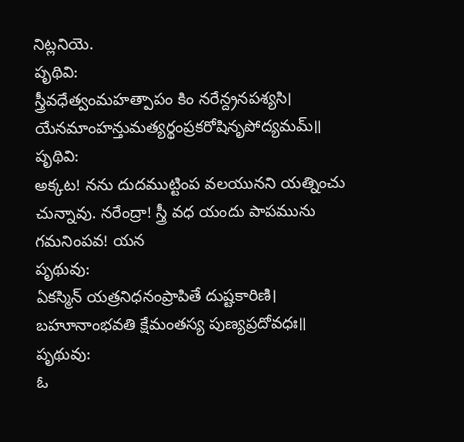నిట్లనియె.
పృథివి:
స్త్రీవధేత్వంమహత్పాపం కిం నరేన్ద్రనపశ్యసి।
యేనమాంహన్తుమత్యర్థంప్రకరోషినృపోద్యమమ్॥
పృథివి:
అక్కట! నను దుదముట్టింప వలయునని యత్నించు చున్నావు. నరేంద్రా! స్త్రీ వధ యందు పాపమును గమనింపవ! యన
పృథువు:
ఏకస్మిన్ యత్రనిధనంప్రాపితే దుష్టకారిణి।
బహూనాంభవతి క్షేమంతస్య పుణ్యప్రదోవధః॥
పృథువు:
ఓ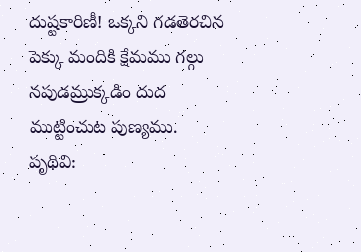దుష్టకారిణీ! ఒక్కని గడతెరచిన పెక్కు మందికి క్షేమము గల్గు నపుడమ్రుక్కడిం దుద ముట్టించుట పుణ్యము.
పృథివి: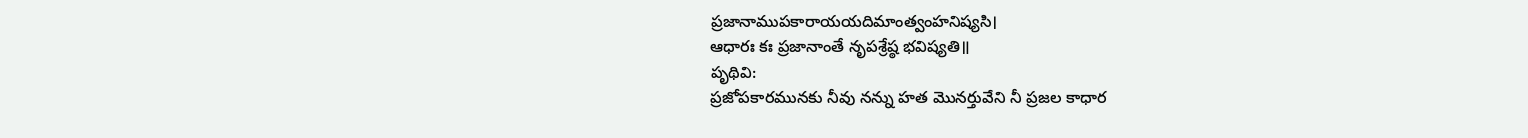ప్రజానాముపకారాయయదిమాంత్వంహనిష్యసి।
ఆధారః కః ప్రజానాంతే నృపశ్రేష్ఠ భవిష్యతి॥
పృథివి:
ప్రజోపకారమునకు నీవు నన్ను హత మొనర్తువేని నీ ప్రజల కాధార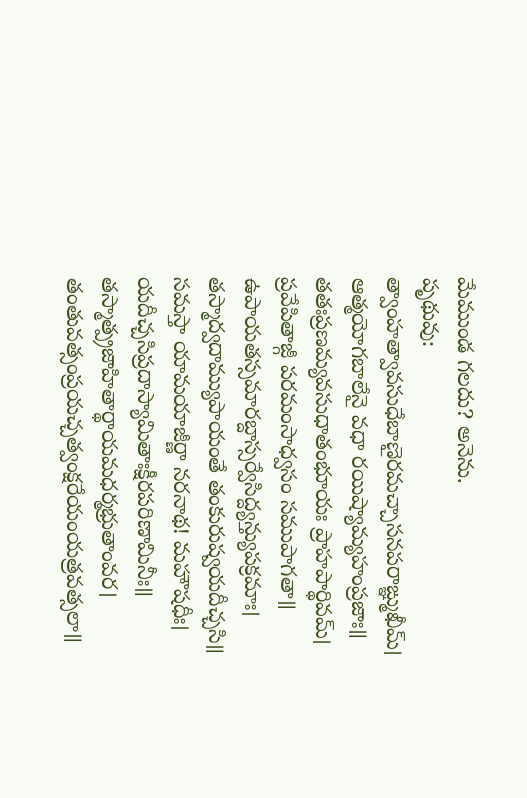మేముండ గలదు? అనెను.
పృథువు:
త్వాంహత్వావసుధేబాణైరమచ్చాసనపరాఙ్ఞ్ముఖీమ్।
ఆత్మయోగబాలేనై వధా రయిష్యామ్యహంప్రజాః॥
తతఃప్రణమ్యవసుధాతంభూయః ప్రాహపార్థివమ్।
ప్రవేపితాజ్గీ పరమంసాధ్వసం సముపాగతా॥
ఉపాయతస్సమారబ్దాస్సర్వేసిద్ద్యన్త్యుపక్రమాః।
తస్మాద్వదామ్యుపాయంతే తంకురుష్వయదీచ్చసి॥
సమస్తా యామయాజీర్ణా నరనాథ! మహౌషధీః।
యదీచ్చసిప్రదాస్యామితాఃక్షీరపరిణామినీః॥
తస్మాత్ప్రజాహితార్థాయమధర్మభ్రుతాంవర।
తంతువత్సంప్రయచ్చత్వంక్షరేయంయత్రవత్సలా॥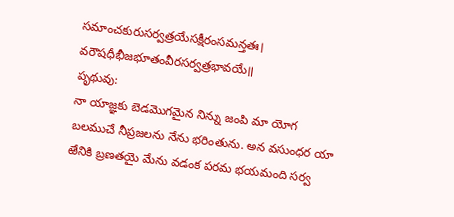సమాంచకురుసర్వత్రయేసక్షీరంసమన్తతః।
వరౌషధీభీజభూతంవీరసర్వత్రభావయే॥
పృథువు:
నా యాజ్ఞకు బెడమొగమైన నిన్ను జంపి మా యోగ బలముచే నీప్రజలను నేను భరింతును. అన వసుంధర యా ఱేనికి బ్రణతయై మేను వడంక పరమ భయమంది సర్వ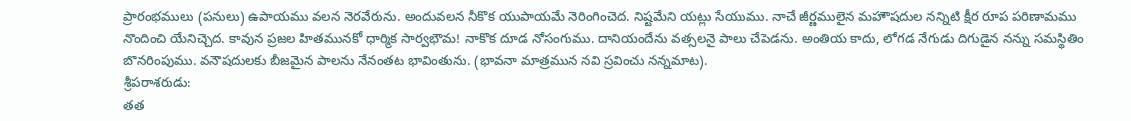ప్రారంభములు (పనులు) ఉపాయము వలన నెరవేరును. అందువలన నీకొక యుపాయమే నెరింగించెద. నిష్టమేని యట్లు సేయుము. నాచే జీర్ణములైన మహౌషదుల నన్నిటి క్షీర రూప పరిణామము నొందించి యేనిచ్చెద. కావున ప్రజల హితమునకో ధార్మిక సార్వభౌమ! నాకొక దూడ నోసంగుము. దానియందేను వత్సలనై పాలు చేపెడను. అంతియ కాదు, లోగడ నేగుడు దిగుడైన నన్ను సమస్థితిం బొనరింపుము. వనౌషదులకు బీజమైన పాలను నేనంతట భావింతును. (భావనా మాత్రమున నవి స్రవించు నన్నమాట).
శ్రీపరాశరుడు:
తత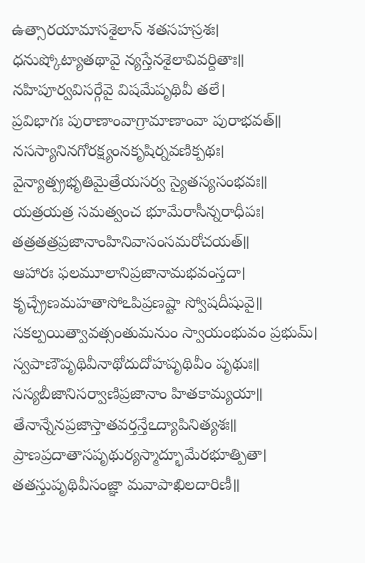ఉత్సారయామాసశైలాన్ శతసహస్రశః।
ధనుష్కోట్యాతథావై న్యస్తేనశైలావివర్దితాః॥
నహిపూర్వవిసర్గేవై విషమేపృథివీ తలే।
ప్రవిభాగః పురాణాంవాగ్రామాణాంవా పురాభవత్॥
నసస్యానినగోరక్ష్యంనకృషిర్నవణిక్పథః।
వైన్యాత్ప్రభృతిమైత్రేయసర్వ స్యైతస్యసంభవః॥
యత్రయత్ర సమత్వంచ భూమేరాసీన్నరాధీపః।
తత్రతత్రప్రజానాంహినివాసంసమరోచయత్॥
ఆహారః ఫలమూలానిప్రజానామభవంస్తదా।
కృచ్చ్రేణమహతాసోఽపిప్రణష్టా స్వోషదీషువై॥
సకల్పయిత్వావత్సంతుమనుం స్వాయంభువం ప్రభుమ్।
స్వపాణౌపృథివీనాథోదుదోహపృథివీం పృథుః॥
సస్యబీజానిసర్వాణిప్రజానాం హితకామ్యయా॥
తేనాన్నేనప్రజాస్తాతవర్తన్తేఽద్యాపినిత్యశః॥
ప్రాణప్రదాతాసపృథుర్యస్మాద్భూమేరభూత్పితా।
తతస్తుపృథివీసంజ్ఞా మవాపాఖిలదారిణీ॥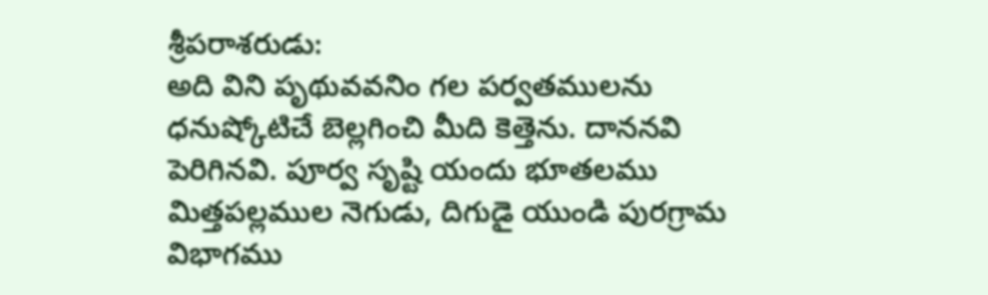శ్రీపరాశరుడు:
అది విని పృథువవనిం గల పర్వతములను ధనుష్కోటిచే బెల్లగించి మీది కెత్తెను. దాననవి పెరిగినవి. పూర్వ సృష్టి యందు భూతలము మిత్తపల్లముల నెగుడు, దిగుడై యుండి పురగ్రామ విభాగము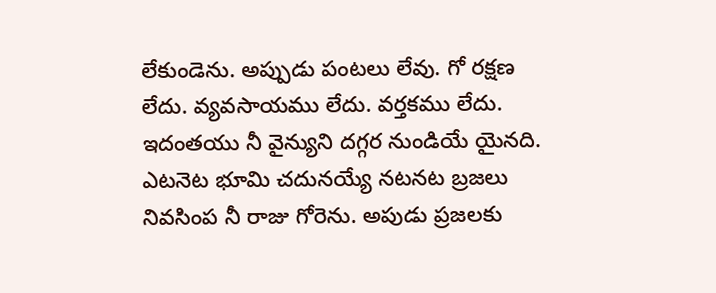లేకుండెను. అప్పుడు పంటలు లేవు. గో రక్షణ లేదు. వ్యవసాయము లేదు. వర్తకము లేదు. ఇదంతయు నీ వైన్యుని దగ్గర నుండియే యైనది. ఎటనెట భూమి చదునయ్యే నటనట బ్రజలు నివసింప నీ రాజు గోరెను. అపుడు ప్రజలకు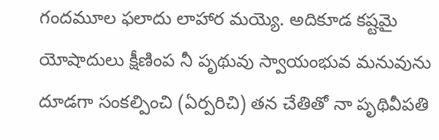గందమూల ఫలాదు లాహార మయ్యె. అదికూడ కష్టమై యోషాదులు క్షీణింప నీ పృథువు స్వాయంభువ మనువును దూడగా సంకల్పించి (ఏర్పరిచి) తన చేతితో నా పృథివీపతి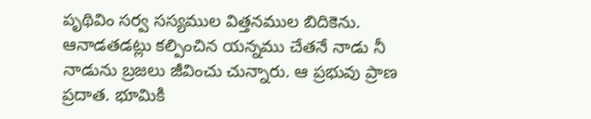పృథివిం సర్వ సస్యముల విత్తనముల బిదికెను. ఆనాడతడట్లు కల్పించిన యన్నము చేతనే నాడు నీ నాడును బ్రజలు జీవించు చున్నారు. ఆ ప్రభువు ప్రాణ ప్రదాత. భూమికి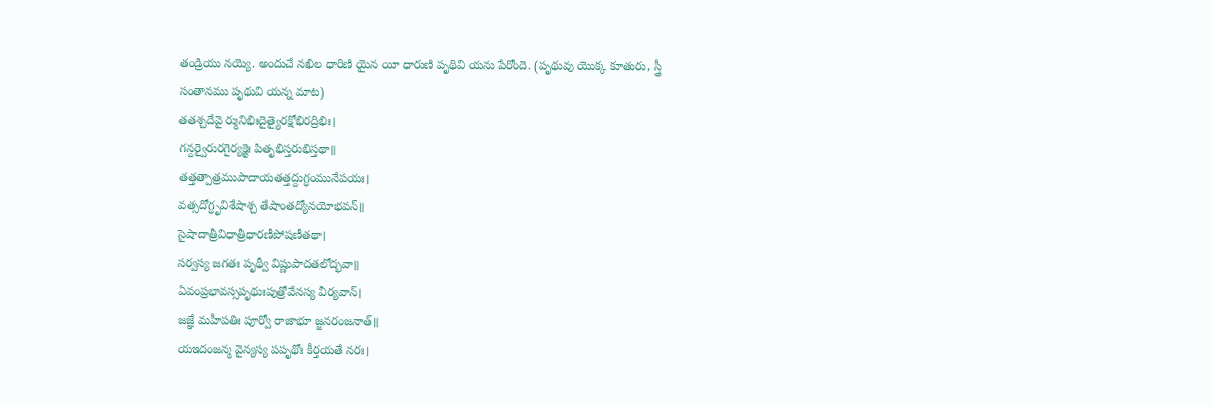తండ్రియు నయ్యె. అందుచే నఖిల ధారిణి యైన యీ ధారుణి పృథివి యను పేరోందె. (పృథువు యొక్క కూతురు, స్త్రీ సంతానము పృథువి యన్న మాట)
తతశ్చదేవై ర్మునిభిఃదైత్యైరక్షోభిరద్రిభిః।
గన్దర్వైరురగైర్యక్షైః పితృభిస్తరుభిస్తథా॥
తత్తత్పాత్రముపాదాయతత్తద్దుగ్ధంమునేపయః।
వత్సదోగ్ధృవిశేషాశ్చ తేషాంతద్యోనయోభవన్॥
సైషాదాత్రీవిధాత్రీధారణీపోషణీతథా।
సర్వస్య జగతః పృథ్వీ విష్ణుపాదతలోద్భవా॥
ఏవంప్రభావస్సపృథుఃపుత్రోవేనస్య వీర్యవాన్।
జజ్ఞే మహీపతిః పూర్వో రాజాభూ జ్జనరంజనాత్॥
యఇదంజన్మ వైన్యస్య పపృథోః కీర్తయతే నరః।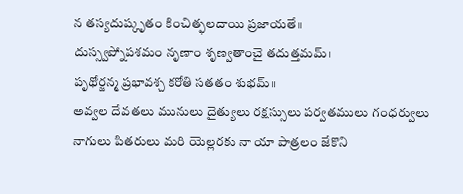న తస్యదుష్కృతం కించిత్ఫలదాయి ప్రజాయతే॥
దుస్స్వప్నోపశమం నృణాం శృణ్వతాంచై తదుత్తమమ్।
పృథోర్జన్మ ప్రభావశ్చ కరోతి సతతం శుభమ్॥
అవ్వల దేవతలు మునులు దైత్యులు రక్షస్సులు పర్వతములు గంధర్వులు నాగులు పితరులు మరి యెల్లరకు నా యా పాత్రలం జేకొని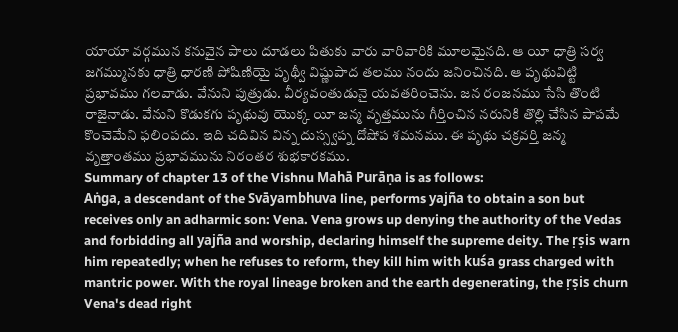యాయా వర్గమున కనువైన పాలు దూడలు పితుకు వారు వారివారికి మూలమైనది. ఆ యీ ధాత్రి సర్వ జగమ్మునకు ధాత్రి ధారణి పోషిణియై పృథ్వీ విష్ణుపాద తలము నందు జనించినది. ఆ పృథువిట్టి ప్రభావము గలవాడు. వేనుని పుత్రుడు. వీర్యవంతుడునై యవతరించెను. జన రంజనము సేసి తొంటి రాజైనాడు. వేనుని కొడుకగు పృథువు యొక్క యీ జన్మ వృత్తమును గీర్తించిన నరునికి తొల్లి చేసిన పాపమే కొంచెమేని ఫలింపదు. ఇది చదివిన విన్న దుస్స్వప్న దోషోప శమనము. ఈ పృథు చక్రవర్తి జన్మ వృత్తాంతము ప్రభావమును నిరంతర శుభకారకము.
Summary of chapter 13 of the Vishnu Mahā Purāṇa is as follows:
Aṅga, a descendant of the Svāyambhuva line, performs yajña to obtain a son but receives only an adharmic son: Vena. Vena grows up denying the authority of the Vedas and forbidding all yajña and worship, declaring himself the supreme deity. The ṛṣis warn him repeatedly; when he refuses to reform, they kill him with kuśa grass charged with mantric power. With the royal lineage broken and the earth degenerating, the ṛṣis churn Vena's dead right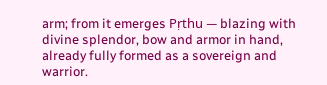arm; from it emerges Pṛthu — blazing with divine splendor, bow and armor in hand, already fully formed as a sovereign and warrior.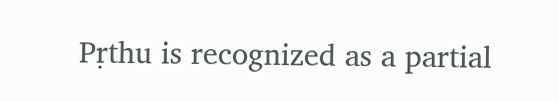Pṛthu is recognized as a partial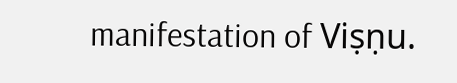manifestation of Viṣṇu.